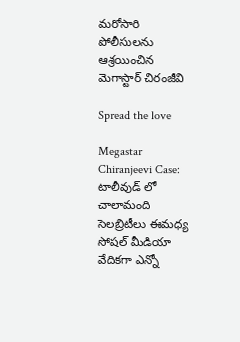మరోసారి పోలీసులను ఆశ్రయించిన మెగాస్టార్ చిరంజీవి

Spread the love

Megastar Chiranjeevi Case: టాలీవుడ్ లో చాలామంది సెలబ్రిటీలు ఈమధ్య సోషల్ మీడియా వేదికగా ఎన్నో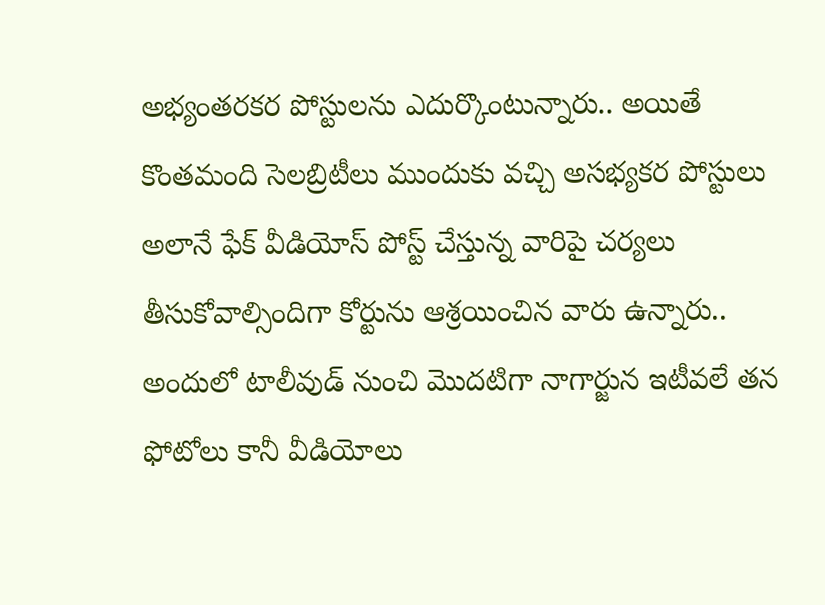అభ్యంతరకర పోస్టులను ఎదుర్కొంటున్నారు.. అయితే కొంతమంది సెలబ్రిటీలు ముందుకు వచ్చి అసభ్యకర పోస్టులు అలానే ఫేక్ వీడియోస్ పోస్ట్ చేస్తున్న వారిపై చర్యలు తీసుకోవాల్సిందిగా కోర్టును ఆశ్రయించిన వారు ఉన్నారు.. అందులో టాలీవుడ్ నుంచి మొదటిగా నాగార్జున ఇటీవలే తన ఫోటోలు కానీ వీడియోలు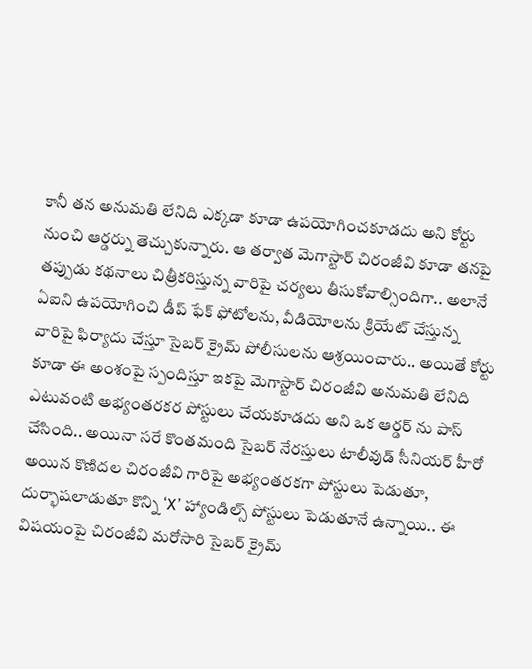కానీ తన అనుమతి లేనిది ఎక్కడా కూడా ఉపయోగించకూడదు అని కోర్టు నుంచి ఆర్డర్ను తెచ్చుకున్నారు. ఆ తర్వాత మెగాస్టార్ చిరంజీవి కూడా తనపై తప్పుడు కథనాలు చిత్రీకరిస్తున్న వారిపై చర్యలు తీసుకోవాల్సిందిగా.. అలానే ఏఐని ఉపయోగించి డీప్ ఫేక్ ఫోటోలను, వీడియోలను క్రియేట్ చేస్తున్న వారిపై ఫిర్యాదు చేస్తూ సైబర్ క్రైమ్ పోలీసులను ఆశ్రయించారు.. అయితే కోర్టు కూడా ఈ అంశంపై స్పందిస్తూ ఇకపై మెగాస్టార్ చిరంజీవి అనుమతి లేనిది ఎటువంటి అభ్యంతరకర పోస్టులు చేయకూడదు అని ఒక ఆర్డర్ ను పాస్ చేసింది.. అయినా సరే కొంతమంది సైబర్ నేరస్తులు టాలీవుడ్ సీనియర్ హీరో అయిన కొణిదల చిరంజీవి గారిపై అభ్యంతరకగా పోస్టులు పెడుతూ, దుర్భాషలాడుతూ కొన్ని ‘X’ హ్యాండిల్స్ పోస్టులు పెడుతూనే ఉన్నాయి.. ఈ విషయంపై చిరంజీవి మరోసారి సైబర్ క్రైమ్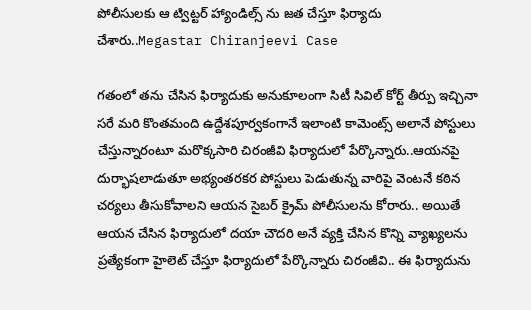పోలీసులకు ఆ ట్విట్టర్ హ్యాండిల్స్ ను జత చేస్తూ ఫిర్యాదు చేశారు..Megastar Chiranjeevi Case

గతంలో తను చేసిన ఫిర్యాదుకు అనుకూలంగా సిటీ సివిల్ కోర్ట్ తీర్పు ఇచ్చినా సరే మరి కొంతమంది ఉద్దేశపూర్వకంగానే ఇలాంటి కామెంట్స్ అలానే పోస్టులు చేస్తున్నారంటూ మరొక్కసారి చిరంజీవి ఫిర్యాదులో పేర్కొన్నారు..ఆయనపై దుర్భాషలాడుతూ అభ్యంతరకర పోస్టులు పెడుతున్న వారిపై వెంటనే కఠిన చర్యలు తీసుకోవాలని ఆయన సైబర్ క్రైమ్ పోలీసులను కోరారు.. అయితే ఆయన చేసిన ఫిర్యాదులో దయా చౌదరి అనే వ్యక్తి చేసిన కొన్ని వ్యాఖ్యలను ప్రత్యేకంగా హైలెట్ చేస్తూ ఫిర్యాదులో పేర్కొన్నారు చిరంజీవి.. ఈ ఫిర్యాదును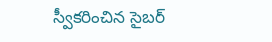స్వీకరించిన సైబర్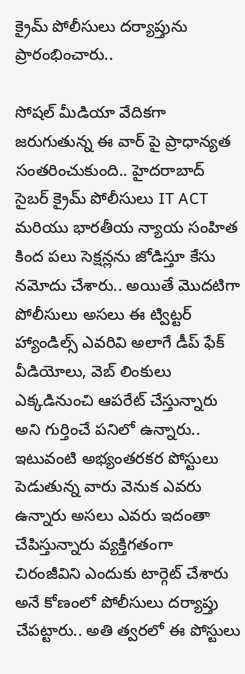క్రైమ్ పోలీసులు దర్యాప్తును ప్రారంభించారు..

సోషల్ మీడియా వేదికగా జరుగుతున్న ఈ వార్ పై ప్రాధాన్యత సంతరించుకుంది.. హైదరాబాద్ సైబర్ క్రైమ్ పోలీసులు IT ACT మరియు భారతీయ న్యాయ సంహిత కింద పలు సెక్షన్లను జోడిస్తూ కేసు నమోదు చేశారు.. అయితే మొదటిగా పోలీసులు అసలు ఈ ట్విట్టర్ హ్యాండిల్స్ ఎవరివి అలాగే డీప్ ఫేక్ వీడియోలు, వెబ్ లింకులు ఎక్కడినుంచి ఆపరేట్ చేస్తున్నారు అని గుర్తించే పనిలో ఉన్నారు.. ఇటువంటి అభ్యంతరకర పోస్టులు పెడుతున్న వారు వెనుక ఎవరు ఉన్నారు అసలు ఎవరు ఇదంతా చేపిస్తున్నారు వ్యక్తిగతంగా చిరంజీవిని ఎందుకు టార్గెట్ చేశారు అనే కోణంలో పోలీసులు దర్యాప్తు చేపట్టారు.. అతి త్వరలో ఈ పోస్టులు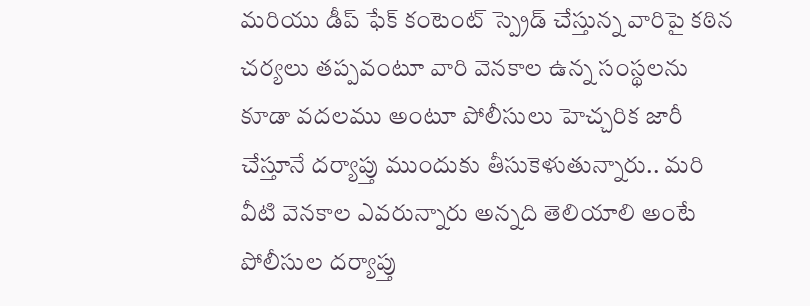మరియు డీప్ ఫేక్ కంటెంట్ స్ప్రెడ్ చేస్తున్న వారిపై కఠిన చర్యలు తప్పవంటూ వారి వెనకాల ఉన్న సంస్థలను కూడా వదలము అంటూ పోలీసులు హెచ్చరిక జారీ చేస్తూనే దర్యాప్తు ముందుకు తీసుకెళుతున్నారు.. మరి వీటి వెనకాల ఎవరున్నారు అన్నది తెలియాలి అంటే పోలీసుల దర్యాప్తు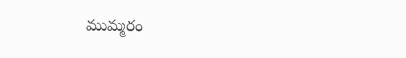ముమ్మరం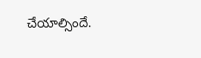చేయాల్సిందే.